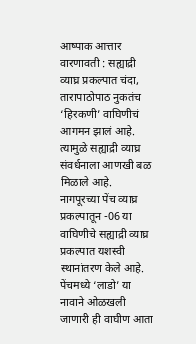आष्पाक आत्तार
वारणावती : सह्याद्री व्याघ्र प्रकल्पात चंदा, तारापाठोपाठ नुकतंच ‘हिरकणी’ वाघिणीचं आगमन झालं आहे. त्यामुळे सह्याद्री व्याघ्र संवर्धनाला आणखी बळ मिळाले आहे. नागपूरच्या पेंच व्याघ्र प्रकल्पातून -06 या वाघिणीचे सह्याद्री व्याघ्र प्रकल्पात यशस्वी स्थानांतरण केले आहे. पेंचमध्ये ‘लाडो’ या नावाने ओळखली जाणारी ही वाघीण आता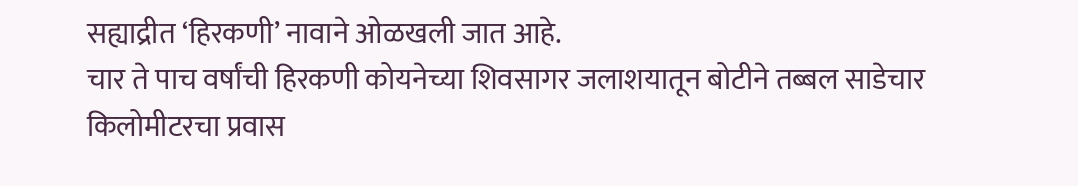सह्याद्रीत ‘हिरकणी’ नावाने ओळखली जात आहे.
चार ते पाच वर्षांची हिरकणी कोयनेच्या शिवसागर जलाशयातून बोटीने तब्बल साडेचार किलोमीटरचा प्रवास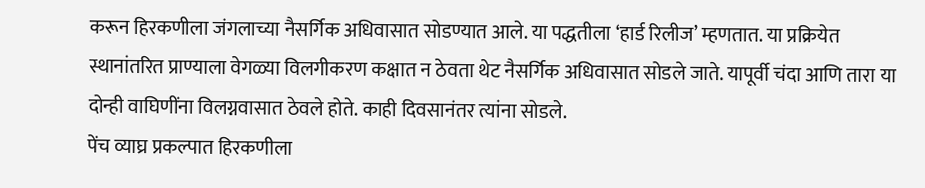करून हिरकणीला जंगलाच्या नैसर्गिक अधिवासात सोडण्यात आले. या पद्धतीला ‘हार्ड रिलीज’ म्हणतात. या प्रक्रियेत स्थानांतरित प्राण्याला वेगळ्या विलगीकरण कक्षात न ठेवता थेट नैसर्गिक अधिवासात सोडले जाते. यापूर्वी चंदा आणि तारा या दोन्ही वाघिणींना विलग्नवासात ठेवले होते. काही दिवसानंतर त्यांना सोडले.
पेंच व्याघ्र प्रकल्पात हिरकणीला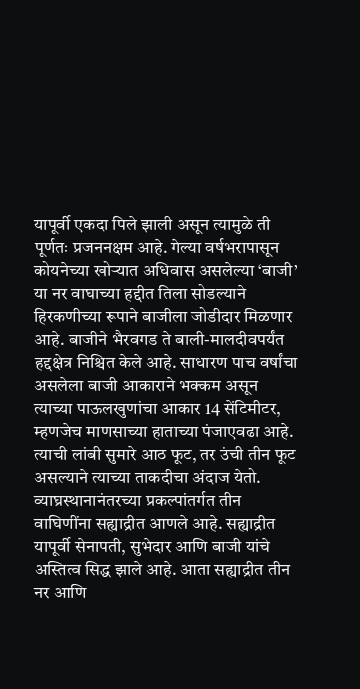यापूर्वी एकदा पिले झाली असून त्यामुळे ती पूर्णतः प्रजननक्षम आहे. गेल्या वर्षभरापासून कोयनेच्या खोऱ्यात अधिवास असलेल्या ‘बाजी’ या नर वाघाच्या हद्दीत तिला सोडल्याने हिरकणीच्या रूपाने बाजीला जोडीदार मिळणार आहे. बाजीने भैरवगड ते बाली-मालदीवपर्यंत हद्दक्षेत्र निश्चित केले आहे. साधारण पाच वर्षांचा असलेला बाजी आकाराने भक्कम असून त्याच्या पाऊलखुणांचा आकार 14 सेंटिमीटर, म्हणजेच माणसाच्या हाताच्या पंजाएवढा आहे. त्याची लांबी सुमारे आठ फूट, तर उंची तीन फूट असल्याने त्याच्या ताकदीचा अंदाज येतो.
व्याघ्रस्थानानंतरच्या प्रकल्पांतर्गत तीन वाघिणींना सह्याद्रीत आणले आहे. सह्याद्रीत यापूर्वी सेनापती, सुभेदार आणि बाजी यांचे अस्तित्व सिद्ध झाले आहे. आता सह्याद्रीत तीन नर आणि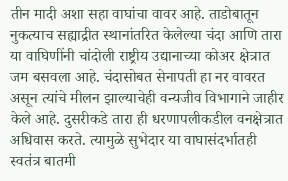तीन मादी अशा सहा वाघांचा वावर आहे. ताडोबातून नुकत्याच सह्याद्रीत स्थानांतरित केलेल्या चंदा आणि तारा या वाघिणींनी चांदोली राष्ट्रीय उद्यानाच्या कोअर क्षेत्रात जम बसवला आहे. चंदासोबत सेनापती हा नर वावरत असून त्यांचे मीलन झाल्याचेही वन्यजीव विभागाने जाहीर केले आहे. दुसरीकडे तारा ही धरणापलीकडील वनक्षेत्रात अधिवास करते. त्यामुळे सुभेदार या वाघासंदर्भातही स्वतंत्र बातमी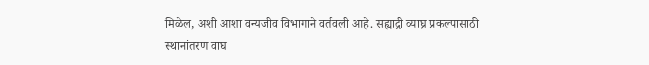मिळेल, अशी आशा वन्यजीव विभागाने वर्तवली आहे. सह्याद्री व्याघ्र प्रकल्पासाठी स्थानांतरण वाघ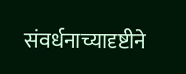संवर्धनाच्यादृष्टीने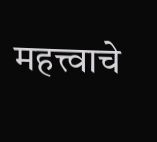महत्त्वाचे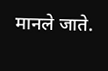मानले जाते.